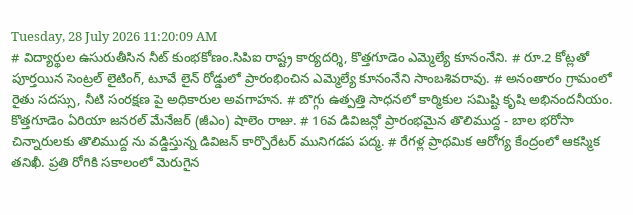Tuesday, 28 July 2026 11:20:09 AM
# విద్యార్థుల ఉసురుతీసిన నీట్ కుంభకోణం.సిపిఐ రాష్ట్ర కార్యదర్శి, కొత్తగూడెం ఎమ్మెల్యే కూనంనేని. # రూ.2 కోట్లతో పూర్తయిన సెంట్రల్ లైటింగ్, టూవే లైన్ రోడ్డులో ప్రారంభించిన ఎమ్మెల్యే కూనంనేని సాంబశివరావు. # అనంతారం గ్రామంలో రైతు సదస్సు, నీటి సంరక్షణ పై అధికారుల అవగాహన. # బొగ్గు ఉత్పత్తి సాధనలో కార్మికుల సమిష్టి కృషి అభినందనీయం. కొత్తగూడెం ఏరియా జనరల్ మేనేజర్ (జీఎం) షాలెం రాజు. # 16వ డివిజన్లో ప్రారంభమైన తొలిముద్ద - బాల భరోసా చిన్నారులకు తొలిముద్ద ను వడ్డిస్తున్న డివిజన్ కార్పొరేటర్ మునిగడప పద్మ. # రేగళ్ల ప్రాథమిక ఆరోగ్య కేంద్రంలో ఆకస్మిక తనిఖీ. ప్రతి రోగికి సకాలంలో మెరుగైన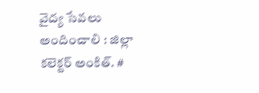వైద్య సేవలు అందించాలి : జిల్లా కలెక్టర్ అంకిత్. #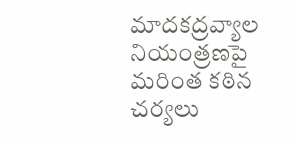మాదకద్రవ్యాల నియంత్రణపై మరింత కఠిన చర్యలు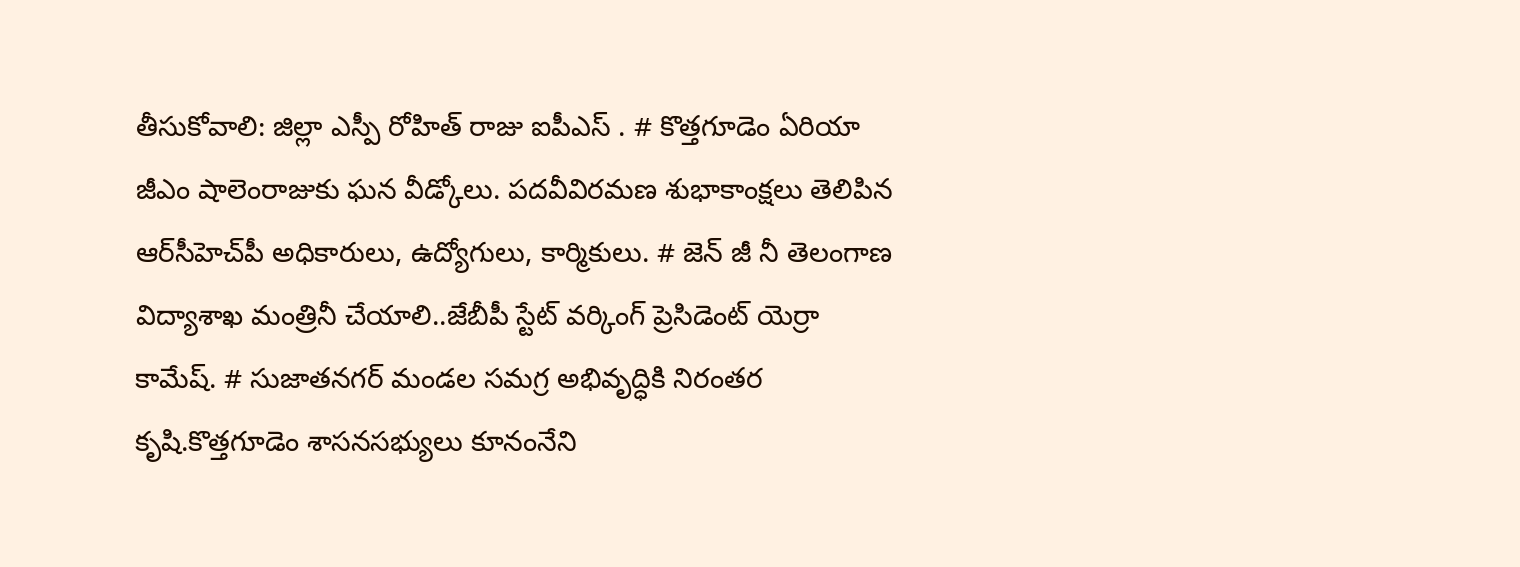తీసుకోవాలి: జిల్లా ఎస్పీ రోహిత్ రాజు ఐపీఎస్ . # కొత్తగూడెం ఏరియా జీఎం షాలెంరాజుకు ఘన వీడ్కోలు. పదవీవిరమణ శుభాకాంక్షలు తెలిపిన ఆర్‌సీహెచ్‌పీ అధికారులు, ఉద్యోగులు, కార్మికులు. # జెన్ జీ నీ తెలంగాణ విద్యాశాఖ మంత్రినీ చేయాలి..జేబీపీ స్టేట్ వర్కింగ్ ప్రెసిడెంట్ యెర్రా కామేష్. # సుజాతనగర్ మండల సమగ్ర అభివృద్ధికి నిరంతర కృషి.కొత్తగూడెం శాసనసభ్యులు కూనంనేని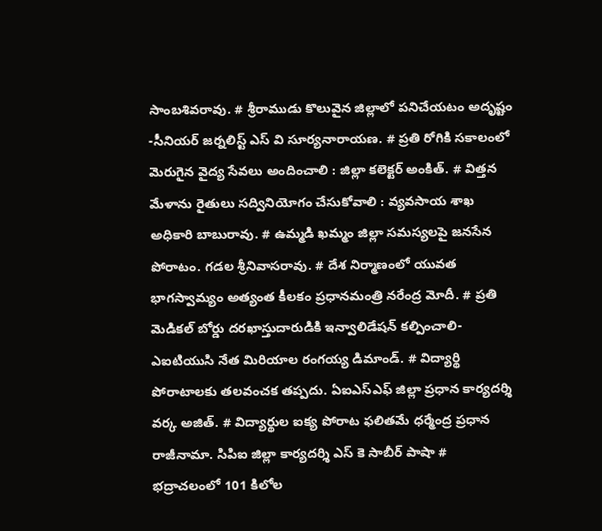సాంబశివరావు. # శ్రీరాముడు కొలువైన జిల్లాలో పనిచేయటం అదృష్టం -సీనియర్ జర్నలిస్ట్ ఎస్ వి సూర్యనారాయణ. # ప్రతి రోగికి సకాలంలో మెరుగైన వైద్య సేవలు అందించాలి : జిల్లా కలెక్టర్ అంకిత్. # విత్తన మేళాను రైతులు సద్వినియోగం చేసుకోవాలి : వ్యవసాయ శాఖ అధికారి బాబురావు. # ఉమ్మడి ఖమ్మం జిల్లా సమస్యలపై జనసేన పోరాటం. గడల శ్రీనివాసరావు. # దేశ నిర్మాణంలో యువత భాగస్వామ్యం అత్యంత కీలకం ప్రధానమంత్రి నరేంద్ర మోదీ. # ప్రతి మెడికల్ బోర్డు దరఖాస్తుదారుడికి ఇన్వాలిడేషన్ కల్పించాలి-ఎఐటియుసి నేత మిరియాల రంగయ్య డిమాండ్. # విద్యార్థి పోరాటాలకు తలవంచక తప్పదు. ఏఐఎస్ఎఫ్ జిల్లా ప్రధాన కార్యదర్శి వర్క అజిత్. # విద్యార్థుల ఐక్య పోరాట ఫలితమే ధర్మేంద్ర ప్రధాన రాజీనామా. సిపిఐ జిల్లా కార్యదర్శి ఎస్ కె సాబీర్ పాషా # భద్రాచలంలో 101 కిలోల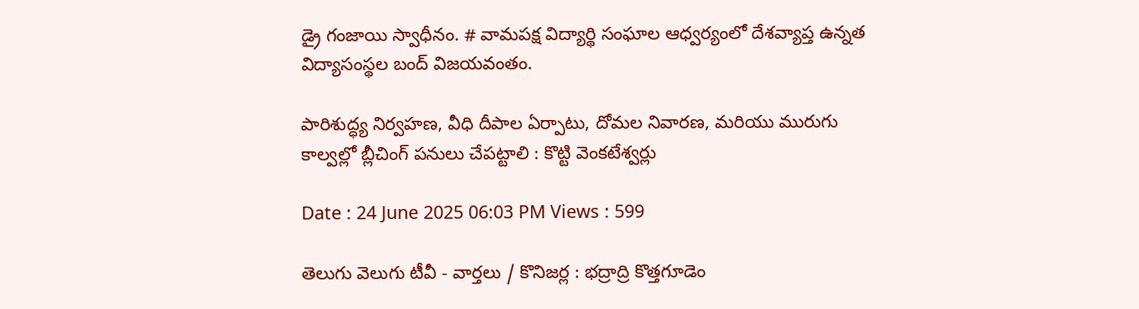డ్రై గంజాయి స్వాధీనం. # వామపక్ష విద్యార్థి సంఘాల ఆధ్వర్యంలో దేశవ్యాప్త ఉన్నత విద్యాసంస్థల బంద్ విజయవంతం.

పారిశుద్ధ్య నిర్వహణ, వీధి దీపాల ఏర్పాటు, దోమల నివారణ, మరియు మురుగు కాల్వల్లో బ్లీచింగ్ పనులు చేపట్టాలి : కొట్టి వెంకటేశ్వర్లు

Date : 24 June 2025 06:03 PM Views : 599

తెలుగు వెలుగు టీవీ - వార్తలు / కొనిజర్ల : భద్రాద్రి కొత్తగూడెం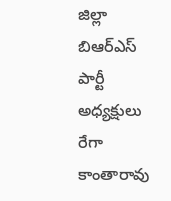జిల్లా బిఆర్ఎస్ పార్టీ అధ్యక్షులు రేగా కాంతారావు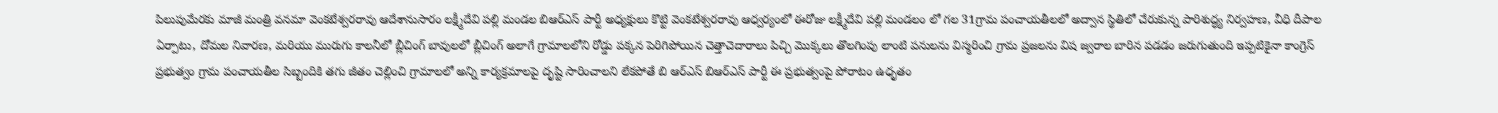పిలుపుమేరకు మాజీ మంత్రి వనమా వెంకటేశ్వరరావు ఆదేశానుసారం లక్ష్మీదేవి పల్లి మండల బిఆర్ఎస్ పార్టీ అధ్యక్షులు కొట్టి వెంకటేశ్వరరావు ఆధ్వర్యంలో ఈరోజు లక్ష్మీదేవి పల్లి మండలం లో గల 31గ్రామ పంచాయతీలలో అద్వాన స్థితిలో చేరుకున్న పారిశుద్ధ్య నిర్వహణ, వీధి దీపాల ఏర్పాటు, దోమల నివారణ, మరియు మురుగు కాలనీలో బ్లీచింగ్ బావులలో బ్లీచింగ్ అలాగే గ్రామాలలోని రోడ్డు పక్కన పెరిగిపోయిన చెత్తాచెదారాలు పిచ్చి మొక్కలు తొలగింపు లాంటి పనులను విస్మరించి గ్రామ ప్రజలను విష జ్వరాల బారిన పడడం జరుగుతుంది ఇప్పటికైనా కాంగ్రెస్ ప్రభుత్వం గ్రామ పంచాయతీల సిబ్బందికి తగు జీతం చెల్లించి గ్రామాలలో అన్ని కార్యక్రమాలపై దృష్టి సారించాలని లేకపోతే బి ఆర్ఎస్ బిఆర్ఎస్ పార్టీ ఈ ప్రభుత్వంపై పోరాటం ఉధృతం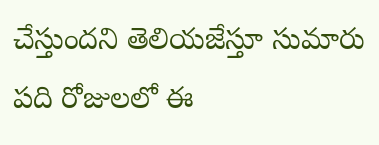చేస్తుందని తెలియజేస్తూ సుమారు పది రోజులలో ఈ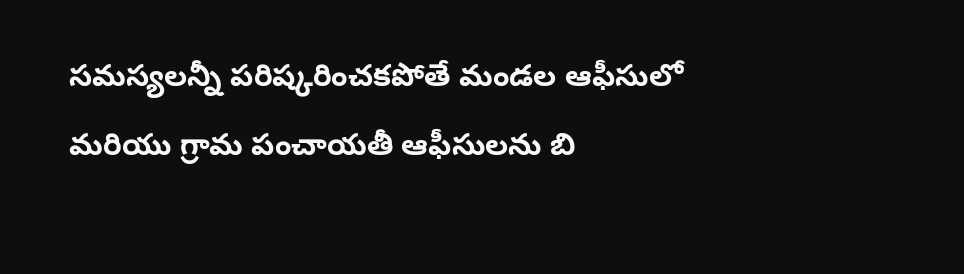సమస్యలన్నీ పరిష్కరించకపోతే మండల ఆఫీసులో మరియు గ్రామ పంచాయతీ ఆఫీసులను బి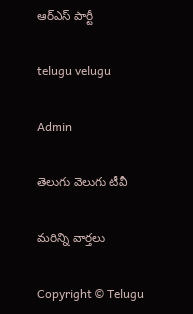ఆర్ఎస్ పార్టీ

telugu velugu

Admin

తెలుగు వెలుగు టీవీ

మరిన్ని వార్తలు

Copyright © Telugu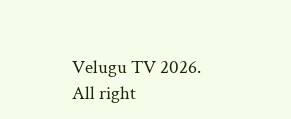Velugu TV 2026. All right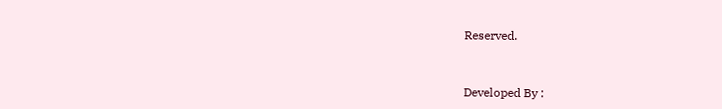Reserved.



Developed By :